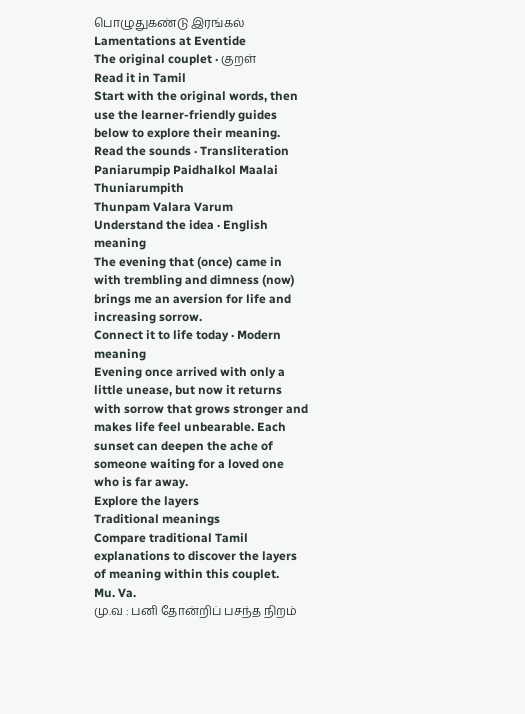பொழுதுகண்டு இரங்கல்
Lamentations at Eventide
The original couplet · குறள்
Read it in Tamil
Start with the original words, then use the learner-friendly guides below to explore their meaning.
Read the sounds · Transliteration
Paniarumpip Paidhalkol Maalai Thuniarumpith
Thunpam Valara Varum
Understand the idea · English meaning
The evening that (once) came in with trembling and dimness (now) brings me an aversion for life and increasing sorrow.
Connect it to life today · Modern meaning
Evening once arrived with only a little unease, but now it returns with sorrow that grows stronger and makes life feel unbearable. Each sunset can deepen the ache of someone waiting for a loved one who is far away.
Explore the layers
Traditional meanings
Compare traditional Tamil explanations to discover the layers of meaning within this couplet.
Mu. Va.
மு.வ : பனி தோன்றிப் பசந்த நிறம்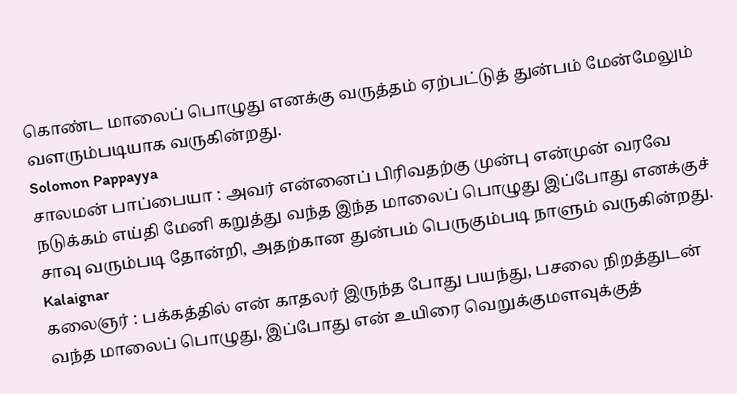கொண்ட மாலைப் பொழுது எனக்கு வருத்தம் ஏற்பட்டுத் துன்பம் மேன்மேலும் வளரும்படியாக வருகின்றது.
Solomon Pappayya
சாலமன் பாப்பையா : அவர் என்னைப் பிரிவதற்கு முன்பு என்முன் வரவே நடுக்கம் எய்தி மேனி கறுத்து வந்த இந்த மாலைப் பொழுது இப்போது எனக்குச் சாவு வரும்படி தோன்றி, அதற்கான துன்பம் பெருகும்படி நாளும் வருகின்றது.
Kalaignar
கலைஞர் : பக்கத்தில் என் காதலர் இருந்த போது பயந்து, பசலை நிறத்துடன் வந்த மாலைப் பொழுது, இப்போது என் உயிரை வெறுக்குமளவுக்குத்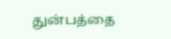துன்பத்தை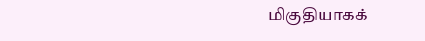மிகுதியாகக்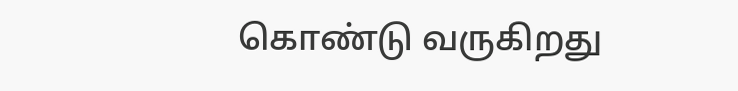கொண்டு வருகிறது